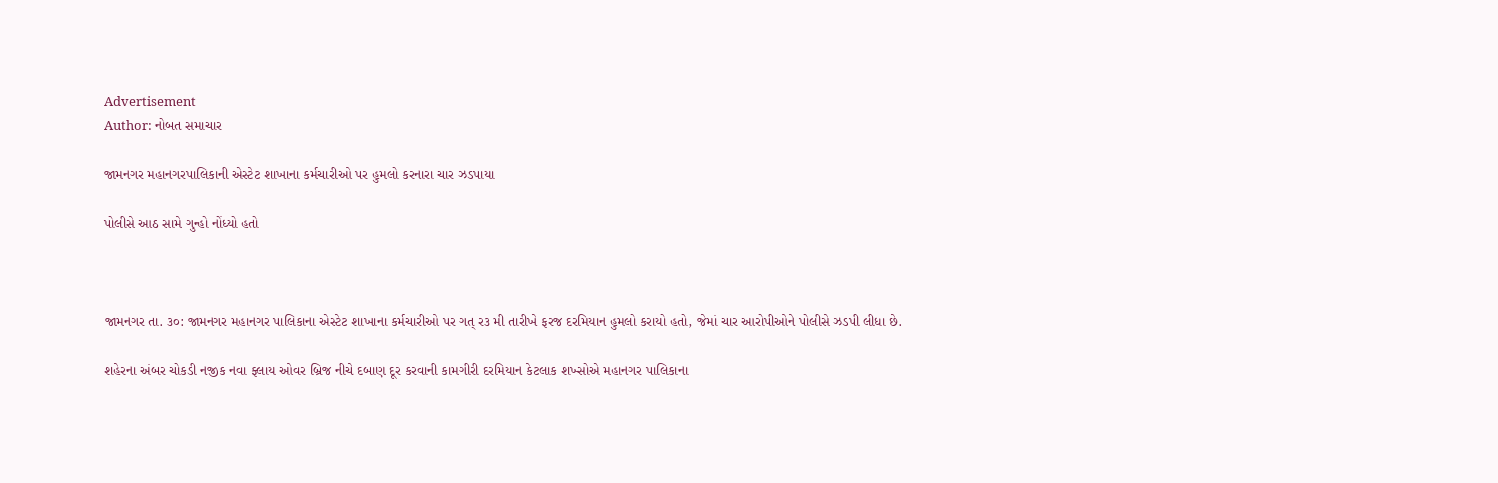Advertisement
Author: નોબત સમાચાર

જામનગર મહાનગરપાલિકાની એસ્ટેટ શાખાના કર્મચારીઓ પર હુમલો કરનારા ચાર ઝડપાયા

પોલીસે આઠ સામે ગુન્હો નોંધ્યો હતો



જામનગર તા. ૩૦: જામનગર મહાનગર પાલિકાના એસ્ટેટ શાખાના કર્મચારીઓ પર ગત્ ર૩ મી તારીખે ફરજ દરમિયાન હુમલો કરાયો હતો, જેમાં ચાર આરોપીઓને પોલીસે ઝડપી લીધા છે.

શહેરના અંબર ચોકડી નજીક નવા ફ્લાય ઓવર બ્રિજ નીચે દબાણ દૂર કરવાની કામગીરી દરમિયાન કેટલાક શખ્સોએ મહાનગર પાલિકાના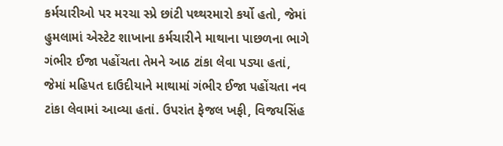કર્મચારીઓ પર મરચા સ્પ્રે છાંટી પથ્થરમારો કર્યો હતો, જેમાં હુમલામાં એસ્ટેટ શાખાના કર્મચારીને માથાના પાછળના ભાગે ગંભીર ઈજા પહોંચતા તેમને આઠ ટાંકા લેવા પડ્યા હતાં, જેમાં મહિપત દાઉદીયાને માથામાં ગંભીર ઈજા પહોંચતા નવ ટાંકા લેવામાં આવ્યા હતાં. ઉપરાંત ફેજલ ખફી, વિજયસિંહ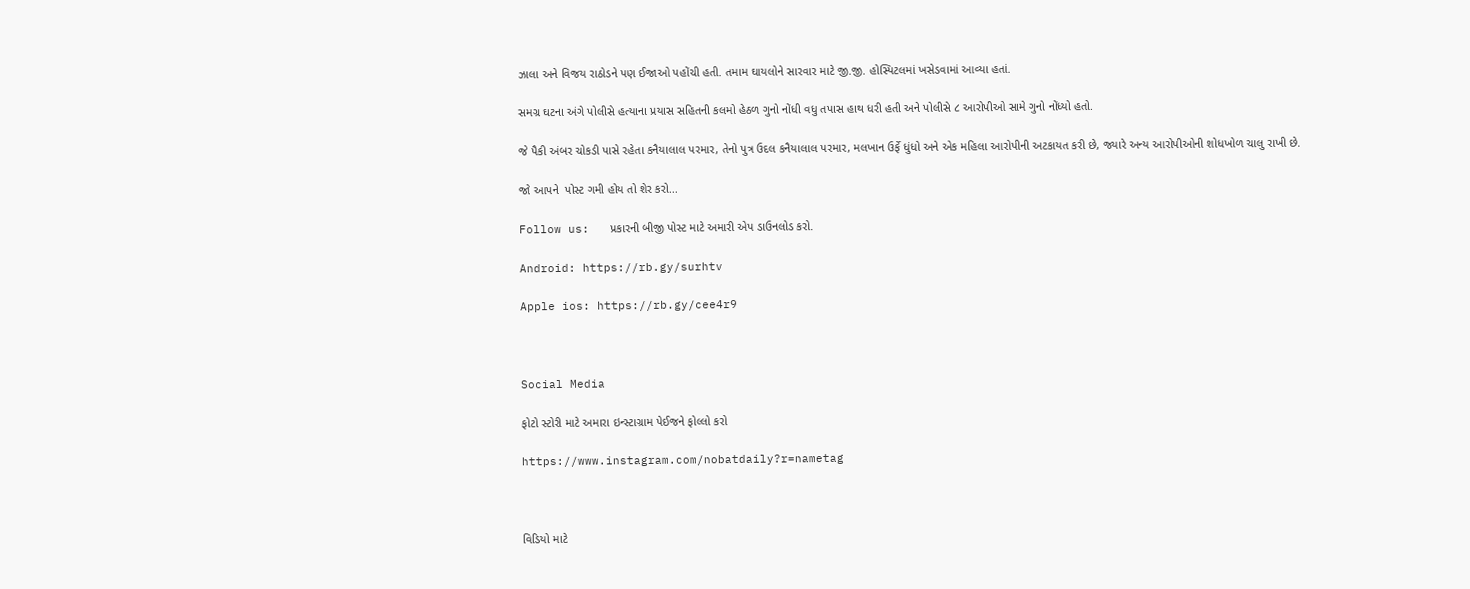ઝાલા અને વિજય રાઠોડને પણ ઈજાઓ પહોંચી હતી. તમામ ઘાયલોને સારવાર માટે જી.જી. હોસ્પિટલમાં ખસેડવામાં આવ્યા હતાં.

સમગ્ર ઘટના અંગે પોલીસે હત્યાના પ્રયાસ સહિતની કલમો હેઠળ ગુનો નોંધી વધુ તપાસ હાથ ધરી હતી અને પોલીસે ૮ આરોપીઓ સામે ગુનો નોંધ્યો હતો.

જે પૈકી અંબર ચોકડી પાસે રહેતા કનૈયાલાલ પરમાર, તેનો પુત્ર ઉદલ કનૈયાલાલ પરમાર, મલખાન ઉર્ફે ધુંધો અને એક મહિલા આરોપીની અટકાયત કરી છે, જ્યારે અન્ય આરોપીઓની શોધખોળ ચાલુ રાખી છે.

જો આપને  પોસ્ટ ગમી હોય તો શેર કરો...

Follow us:   પ્રકારની બીજી પોસ્ટ માટે અમારી એપ ડાઉનલોડ કરો.

Android: https://rb.gy/surhtv

Apple ios: https://rb.gy/cee4r9



Social Media

ફોટો સ્ટોરી માટે અમારા ઇન્સ્ટાગ્રામ પેઈજને ફોલ્લો કરો

https://www.instagram.com/nobatdaily?r=nametag



વિડિયો માટે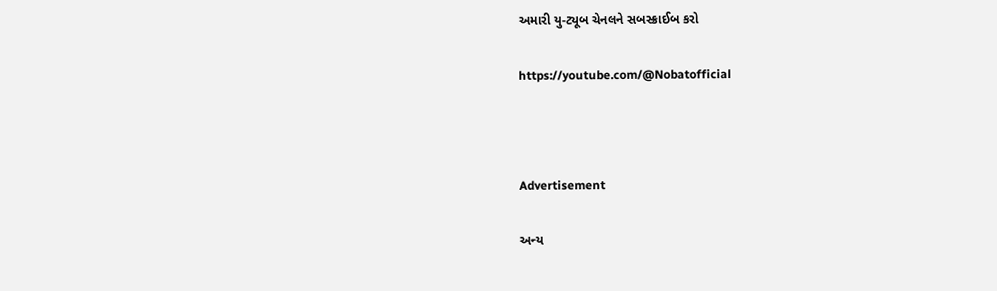અમારી યુ-ટ્યૂબ ચેનલને સબસ્ક્રાઈબ કરો

https://youtube.com/@Nobatofficial



Advertisement

અન્ય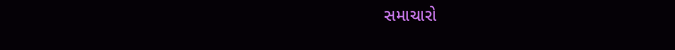સમાચારો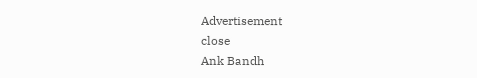Advertisement
close
Ank Bandh